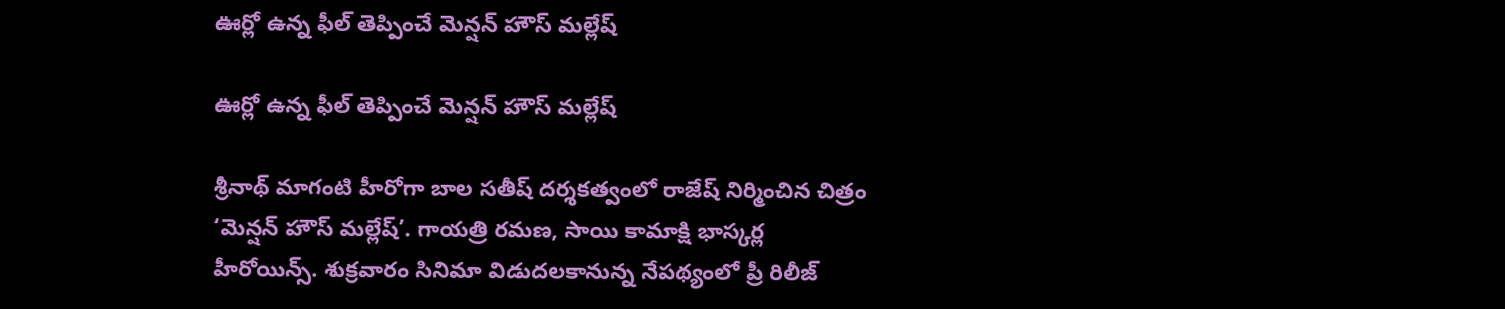ఊర్లో ఉన్న ఫీల్‌‌‌‌‌‌‌‌ తెప్పించే మెన్షన్ హౌస్ మల్లేష్

ఊర్లో ఉన్న ఫీల్‌‌‌‌‌‌‌‌ తెప్పించే మెన్షన్ హౌస్ మల్లేష్

శ్రీనాథ్ మాగంటి హీరోగా బాల సతీష్ దర్శకత్వంలో రాజేష్ నిర్మించిన చిత్రం ‘మెన్షన్ హౌస్ మల్లేష్’. గాయత్రి రమణ, సాయి కామాక్షి భాస్కర్ల హీరోయిన్స్. శుక్రవారం సినిమా విడుదలకానున్న నేపథ్యంలో ప్రీ రిలీజ్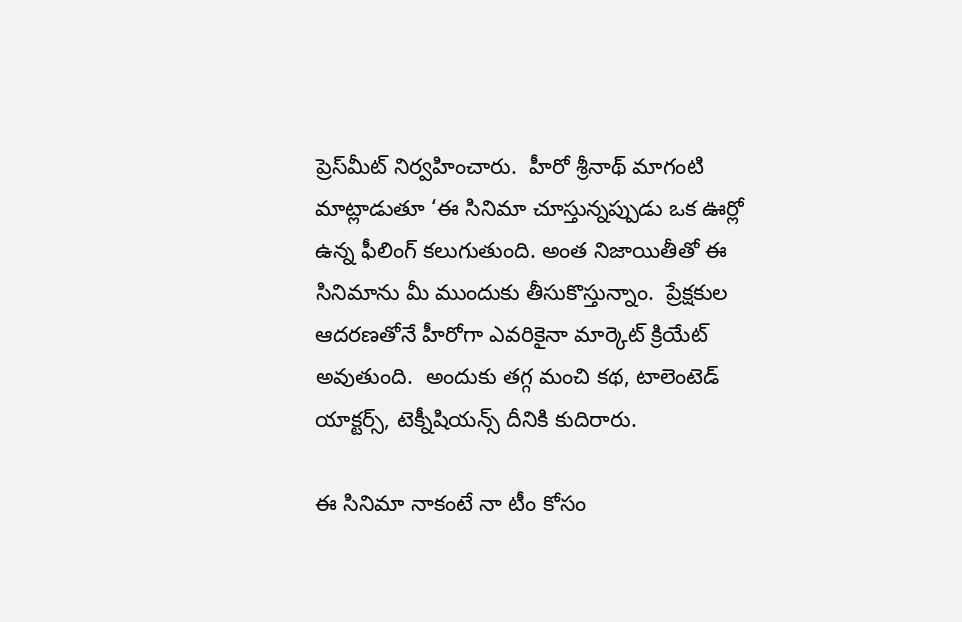ప్రెస్‌‌‌‌‌‌‌‌మీట్ నిర్వహించారు.  హీరో శ్రీనాథ్ మాగంటి మాట్లాడుతూ ‘ఈ సినిమా చూస్తున్నప్పుడు ఒక ఊర్లో ఉన్న ఫీలింగ్ కలుగుతుంది. అంత నిజాయితీతో ఈ సినిమాను మీ ముందుకు తీసుకొస్తున్నాం.  ప్రేక్షకుల ఆదరణతోనే హీరోగా ఎవరికైనా మార్కెట్‌‌‌‌‌‌‌‌ క్రియేట్ అవుతుంది.  అందుకు తగ్గ మంచి కథ, టాలెంటెడ్‌‌‌‌‌‌‌‌ యాక్టర్స్‌‌‌‌‌‌‌‌, టెక్నీషియన్స్‌‌‌‌‌‌‌‌ దీనికి కుదిరారు.

ఈ సినిమా నాకంటే నా టీం కోసం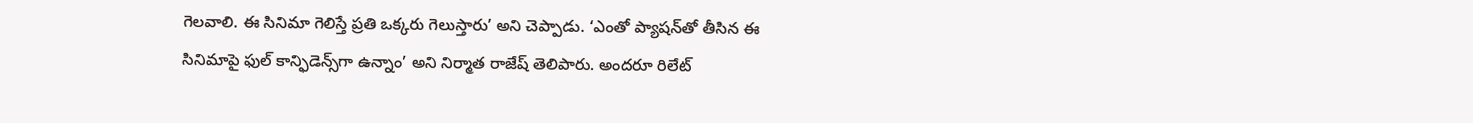గెలవాలి. ఈ సినిమా గెలిస్తే ప్రతి ఒక్కరు గెలుస్తారు’ అని చెప్పాడు. ‘ఎంతో ప్యాషన్‌‌‌‌‌‌‌‌తో తీసిన ఈ సినిమాపై ఫుల్‌‌‌‌‌‌‌‌ కాన్ఫిడెన్స్‌‌‌‌‌‌‌‌గా ఉన్నాం’ అని నిర్మాత రాజేష్‌‌‌‌‌‌‌‌ తెలిపారు. అందరూ రిలేట్‌‌‌‌‌‌‌‌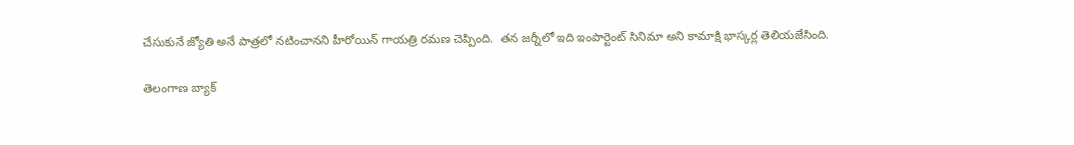చేసుకునే జ్యోతి అనే పాత్రలో నటించానని హీరోయిన్ గాయత్రి రమణ చెప్పింది.  తన జర్నీలో ఇది ఇంపార్టెంట్‌‌‌‌‌‌‌‌ సినిమా అని కామాక్షి భాస్కర్ల తెలియజేసింది.

తెలంగాణ బ్యాక్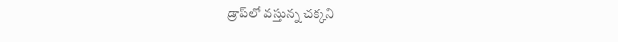డ్రాప్‌‌‌‌‌‌‌‌లో వస్తున్న చక్కని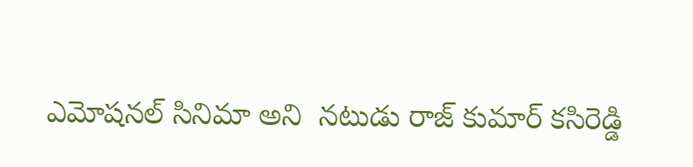ఎమోషనల్ సినిమా అని  నటుడు రాజ్‌‌‌‌‌‌‌‌ కుమార్ కసిరెడ్డి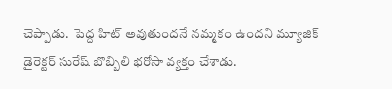చెప్పాడు.  పెద్ద హిట్ అవుతుందనే నమ్మకం ఉందని మ్యూజిక్ డైరెక్టర్ సురేష్ బొబ్బిలి భరోసా వ్యక్తం చేశాడు.